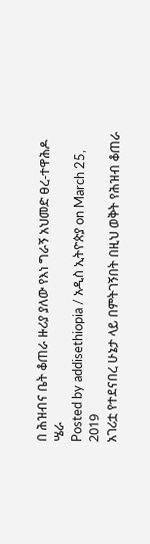በ ሕዝብና ቤት ቆጠራ ዙሪያ ያለው የእነ ግራኝ አህመድ ፀረ-ተዋሕዶ ሤራ
Posted by addisethiopia / አዲስ ኢትዮጵያ on March 25, 2019
አገሪቷ የተደናበረ ሁኔታ ላይ በምትገኝበት በዚህ ወቅት የሕዝብ ቆጠራ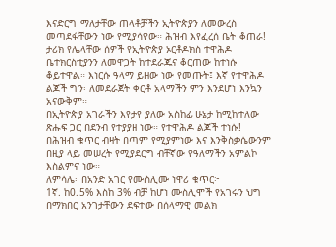እናድርግ ማለታቸው ጠላቶቻችን ኢትዮጵያን ለመውረስ መጣደፋቸውን ነው የሚያሳየው። ሕዝብ እየፈረሰ ቤት ቆጠራ!
ታሪክ የሌላቸው ሰዎች የኢትዮጵያ ኦርቶዶክስ ተዋሕዶ ቤተክርስቲያንን ለመዋጋት ከተደራጁና ቆርጠው ከተነሱ ቆይተዋል። እነርሱ ዓላማ ይዘው ነው የመጡት፤ እኛ የተዋሕዶ ልጆች ግን፡ ለመደራጀት ቀርቶ አላማችን ምን እንደሆነ እንኳን አናውቅም።
በኢትዮጵያ አገራችን እየታየ ያለው አስከፊ ሁኔታ ከሚከተለው ጽሑፍ ጋር በደንብ የተያያዘ ነው። የተዋሕዶ ልጆች ተነሱ!
በሕዝብ ቁጥር ብዛት በጣም የሚያምነው እና እንቅስቃሴውንም በዚያ ላይ መሠረት የሚያደርግ ብቸኛው የዓለማችን አምልኮ እስልምና ነው።
ለምሳሌ፡ በአንድ አገር የሙስሊሙ ነዋሪ ቁጥር፦
1ኛ. ከ0.5% እስከ 3% ብቻ ከሆነ ሙስሊሞች የአገሩን ህግ በማክበር አንገታቸውን ደፍተው በሰላማዊ መልክ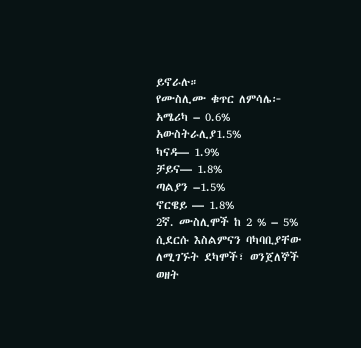ይኖራሉ።
የሙስሊሙ ቁጥር ለምሳሌ፦
አሜሪካ – 0.6%
አውስትራሊያ1.5%
ካናዳ— 1.9%
ቻይና— 1.8%
ጣልያን –1.5%
ኖርዌይ — 1.8%
2ኛ. ሙስሊሞች ከ 2 % – 5% ሲደርሱ እስልምናን ባካባቢያቸው ለሚገኙት ደካሞች፣ ወንጀለኞች ወዘት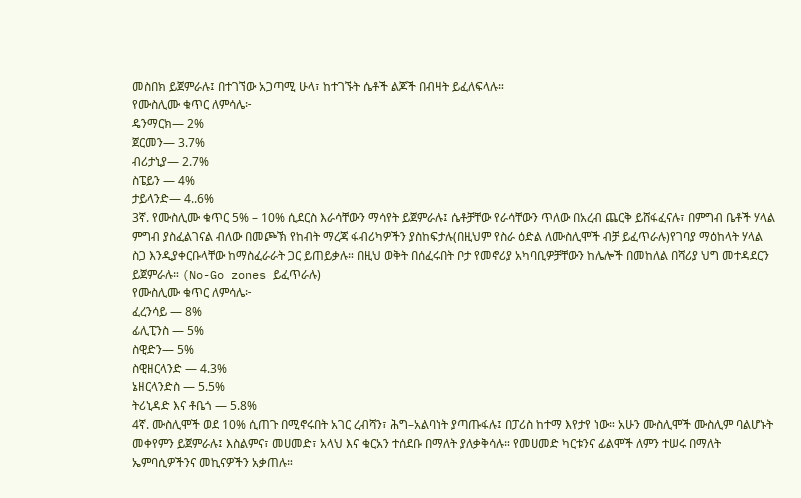መስበክ ይጀምራሉ፤ በተገኘው አጋጣሚ ሁላ፣ ከተገኙት ሴቶች ልጆች በብዛት ይፈለፍላሉ።
የሙስሊሙ ቁጥር ለምሳሌ፦
ዴንማርክ— 2%
ጀርመን— 3.7%
ብሪታኒያ— 2.7%
ስፔይን — 4%
ታይላንድ— 4..6%
3ኛ. የሙስሊሙ ቁጥር 5% – 10% ሲደርስ እራሳቸውን ማሳየት ይጀምራሉ፤ ሴቶቻቸው የራሳቸውን ጥለው በአረብ ጨርቅ ይሸፋፈናሉ፣ በምግብ ቤቶች ሃላል ምግብ ያስፈልገናል ብለው በመጮኽ የከብት ማረጃ ፋብሪካዎችን ያስከፍታሉ(በዚህም የስራ ዕድል ለሙስሊሞች ብቻ ይፈጥራሉ)የገባያ ማዕከላት ሃላል ስጋ እንዲያቀርቡላቸው ከማስፈራራት ጋር ይጠይቃሉ። በዚህ ወቅት በሰፈሩበት ቦታ የመኖሪያ አካባቢዎቻቸውን ከሌሎች በመከለል በሻሪያ ህግ መተዳደርን ይጀምራሉ። (No-Go zones ይፈጥራሉ)
የሙስሊሙ ቁጥር ለምሳሌ፦
ፈረንሳይ — 8%
ፊሊፒንስ — 5%
ስዊድን— 5%
ስዊዘርላንድ — 4.3%
ኔዘርላንድስ — 5.5%
ትሪኒዳድ እና ቶቤጎ — 5.8%
4ኛ. ሙስሊሞች ወደ 10% ሲጠጉ በሚኖሩበት አገር ረብሻን፣ ሕግ–አልባነት ያጣጡፋሉ፤ በፓሪስ ከተማ እየታየ ነው። አሁን ሙስሊሞች ሙስሊም ባልሆኑት መቀየምን ይጀምራሉ፤ እስልምና፣ መሀመድ፣ አላህ እና ቁርአን ተሰደቡ በማለት ያለቃቅሳሉ። የመሀመድ ካርቱንና ፊልሞች ለምን ተሠሩ በማለት ኤምባሲዎችንና መኪናዎችን አቃጠሉ።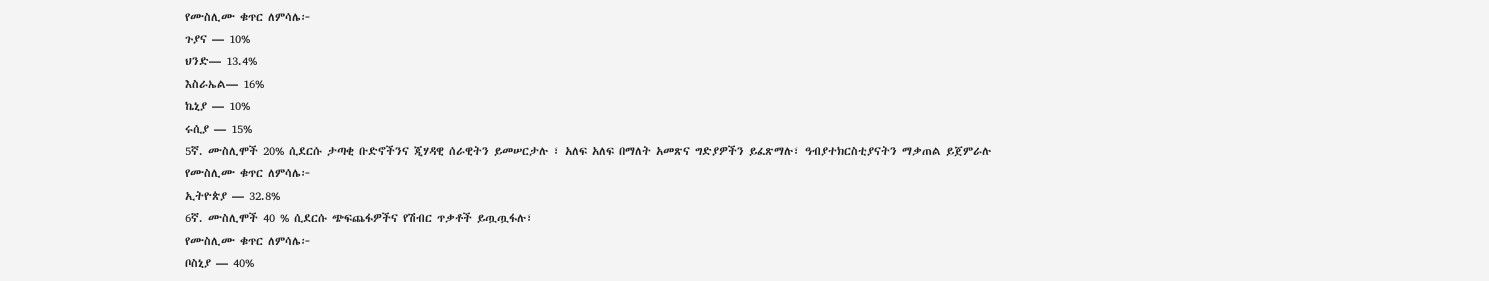የሙስሊሙ ቁጥር ለምሳሌ፦
ጉያና — 10%
ህንድ— 13.4%
እስራኤል— 16%
ኬኒያ — 10%
ሩሲያ — 15%
5ኛ. ሙስሊሞች 20% ሲደርሱ ታጣቂ ቡድኖችንና ጂሃዳዊ ሰራዊትን ይመሠርታሉ ፣ አለፍ አለፍ በማለት አመጽና ግድያዎችን ይፈጽማሉ፣ ዓብያተክርስቲያናትን ማቃጠል ይጀምራሉ
የሙስሊሙ ቁጥር ለምሳሌ፦
ኢትዮጵያ — 32.8%
6ኛ. ሙስሊሞች 40 % ሲደርሱ ጭፍጨፋዎችና የሽብር ጥቃቶች ይጧጧፋሉ፣
የሙስሊሙ ቁጥር ለምሳሌ፦
ቦስኒያ — 40%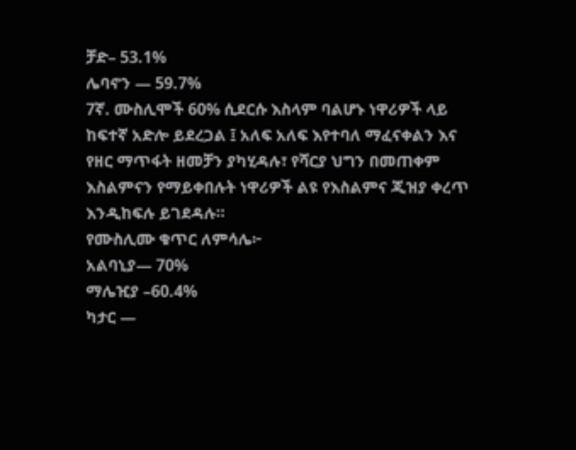ቻድ– 53.1%
ሌባኖን — 59.7%
7ኛ. ሙስሊሞች 60% ሲደርሱ እስላም ባልሆኑ ነዋሪዎች ላይ ከፍተኛ አድሎ ይደረጋል ፤ አለፍ አለፍ እየተባለ ማፈናቀልን እና የዘር ማጥፋት ዘመቻን ያካሂዳሉ፣ የሻርያ ህግን በመጠቀም እስልምናን የማይቀበሉት ነዋሪዎች ልዩ የእስልምና ጂዝያ ቀረጥ እንዲከፍሉ ይገደዳሉ።
የሙስሊሙ ቁጥር ለምሳሌ፦
አልባኒያ— 70%
ማሌዢያ –60.4%
ካታር —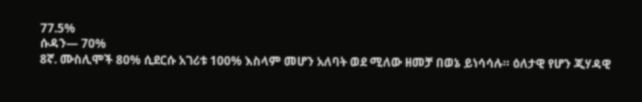77.5%
ሱዳን— 70%
8ኛ. ሙስሊሞች 80% ሲደርሱ አገሪቱ 100% እስላም መሆን አለባት ወደ ሚለው ዘመቻ በወኔ ይነሳሳሉ። ዕለታዊ የሆን ጂሃዳዊ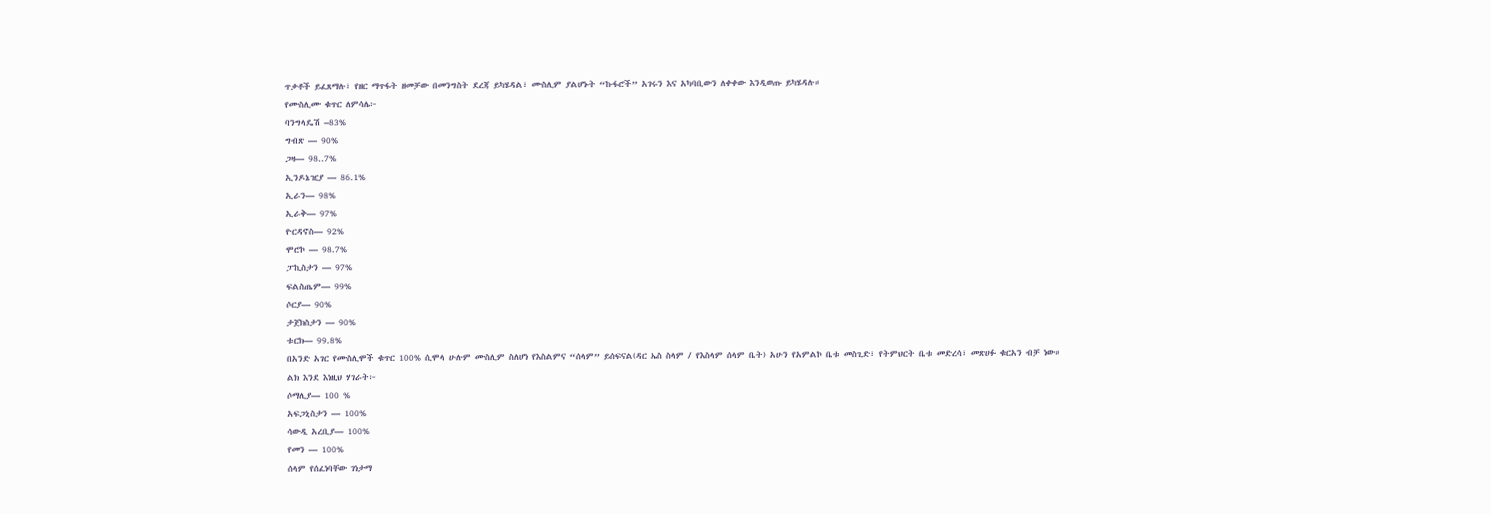ጥቃቶች ይፈጸማሉ፣ የዘር ማጥፋት ዘመቻው በመንግስት ደረጃ ይካሄዳል፣ ሙስሊም ያልሆኑት “ኩፋሮች” አገሩን እና አካባቢውን ለቀቀው እንዲወጡ ይካሄዳሉ።
የሙስሊሙ ቁጥር ለምሳሌ፦
ባንግላዴሽ –83%
ግብጽ — 90%
ጋዛ— 98..7%
ኢንዶኔዢያ — 86.1%
ኢራን— 98%
ኢራቅ— 97%
ዮርዳኖስ— 92%
ሞሮኮ — 98.7%
ፓኪስታን — 97%
ፍልስጤም— 99%
ሶርያ— 90%
ታጀክስታን — 90%
ቱርክ— 99.8%
በአንድ አገር የሙስሊሞች ቁጥር 100% ሲሞላ ሁሉም ሙስሊም ስለሆነ የእስልምና “ሰላም” ይሰፍናል(ዳር ኤስ ስላም / የእስላም ሰላም ቤት) አሁን የአምልኮ ቤቱ መስጊድ፣ የትምህርት ቤቱ መድረሳ፣ መጽሀፉ ቁርአን ብቻ ነው።
ልክ እንደ እነዚህ ሃገራት፦
ሶማሊያ— 100 %
አፍጋኒስታን — 100%
ሳውዲ አረቢያ— 100%
የመን — 100%
ሰላም የሰፈነባቸው ገነታማ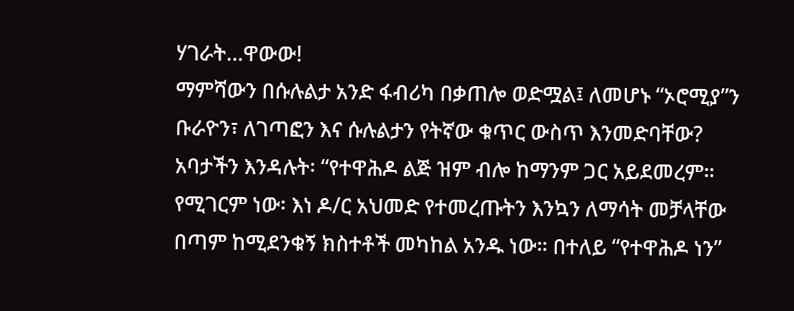ሃገራት…ዋውው!
ማምሻውን በሱሉልታ አንድ ፋብሪካ በቃጠሎ ወድሟል፤ ለመሆኑ “ኦሮሚያ”ን ቡራዮን፣ ለገጣፎን እና ሱሉልታን የትኛው ቁጥር ውስጥ እንመድባቸው?
አባታችን እንዳሉት፡ “የተዋሕዶ ልጅ ዝም ብሎ ከማንም ጋር አይደመረም። የሚገርም ነው፡ እነ ዶ/ር አህመድ የተመረጡትን እንኳን ለማሳት መቻላቸው በጣም ከሚደንቁኝ ክስተቶች መካከል አንዱ ነው። በተለይ “የተዋሕዶ ነን”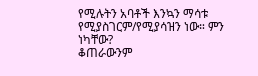የሚሉትን አባቶች እንኳን ማሳቱ የሚያስገርም/የሚያሳዝን ነው። ምን ነካቸው?
ቆጠራውንም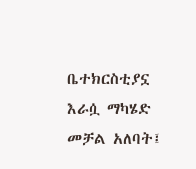ቤተክርስቲያኗ እራሷ ማካሄድ መቻል አለባት፤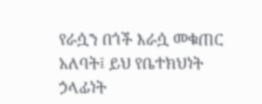የራሷን በጎች እራሷ መቁጠር አለባት፤ ይህ የቤተክህነት ኃላፊነት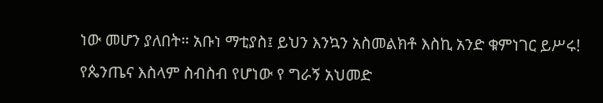ነው መሆን ያለበት። አቡነ ማቲያስ፤ ይህን እንኳን አስመልክቶ እስኪ አንድ ቁምነገር ይሥሩ!
የጴንጤና እስላም ስብስብ የሆነው የ ግራኝ አህመድ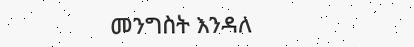መንግስት እንዳለ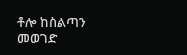ቶሎ ከስልጣን መወገድ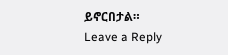ይኖርበታል።
Leave a Reply